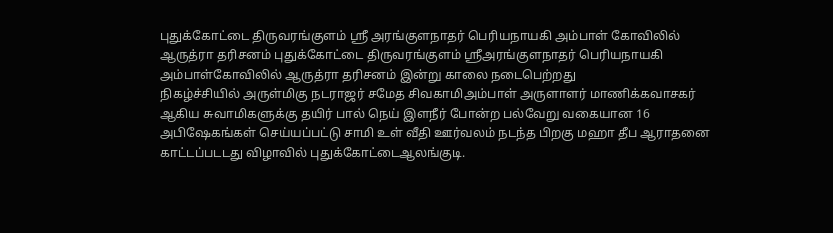புதுக்கோட்டை திருவரங்குளம் ஸ்ரீ அரங்குளநாதர் பெரியநாயகி அம்பாள் கோவிலில் ஆருத்ரா தரிசனம் புதுக்கோட்டை திருவரங்குளம் ஸ்ரீஅரங்குளநாதர் பெரியநாயகி அம்பாள்கோவிலில் ஆருத்ரா தரிசனம் இன்று காலை நடைபெற்றது
நிகழ்ச்சியில் அருள்மிகு நடராஜர் சமேத சிவகாமிஅம்பாள் அருளாளர் மாணிக்கவாசகர் ஆகிய சுவாமிகளுக்கு தயிர் பால் நெய் இளநீர் போன்ற பல்வேறு வகையான 16 அபிஷேகங்கள் செய்யப்பட்டு சாமி உள் வீதி ஊர்வலம் நடந்த பிறகு மஹா தீப ஆராதனை காட்டப்படடது விழாவில் புதுக்கோட்டைஆலங்குடி.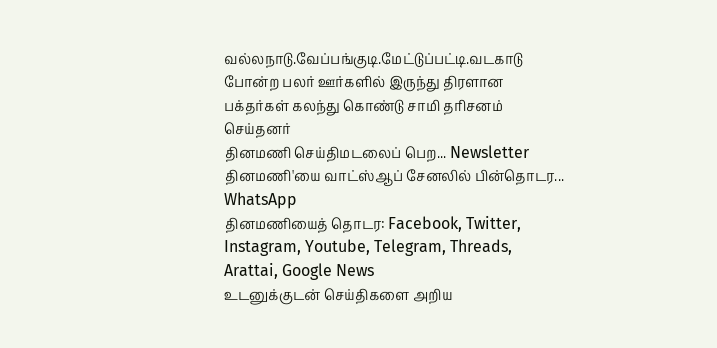வல்லநாடு.வேப்பங்குடி.மேட்டுப்பட்டி.வடகாடு போன்ற பலர் ஊர்களில் இருந்து திரளான பக்தர்கள் கலந்து கொண்டு சாமி தரிசனம் செய்தனர்
தினமணி செய்திமடலைப் பெற... Newsletter
தினமணி'யை வாட்ஸ்ஆப் சேனலில் பின்தொடர... WhatsApp
தினமணியைத் தொடர: Facebook, Twitter, Instagram, Youtube, Telegram, Threads, Arattai, Google News
உடனுக்குடன் செய்திகளை அறிய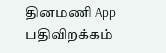தினமணி App பதிவிறக்கம்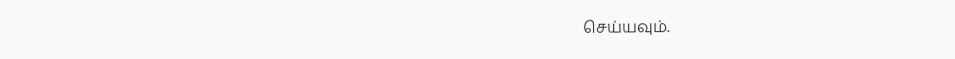செய்யவும்.